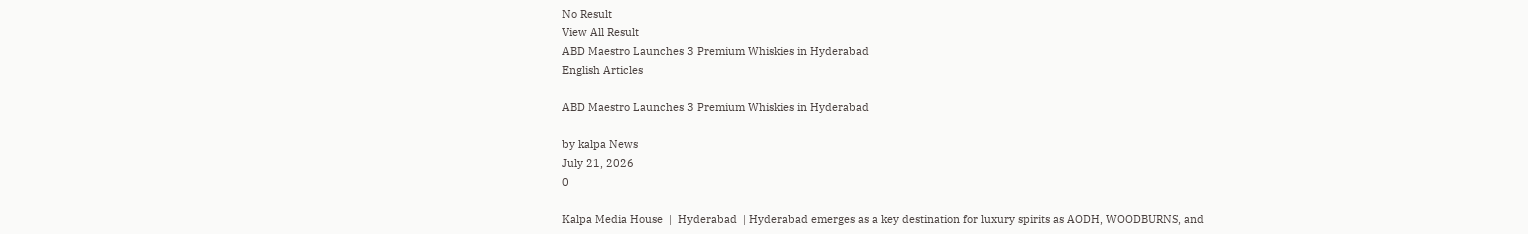No Result
View All Result
ABD Maestro Launches 3 Premium Whiskies in Hyderabad
English Articles

ABD Maestro Launches 3 Premium Whiskies in Hyderabad

by kalpa News
July 21, 2026
0

Kalpa Media House  |  Hyderabad  | Hyderabad emerges as a key destination for luxury spirits as AODH, WOODBURNS, and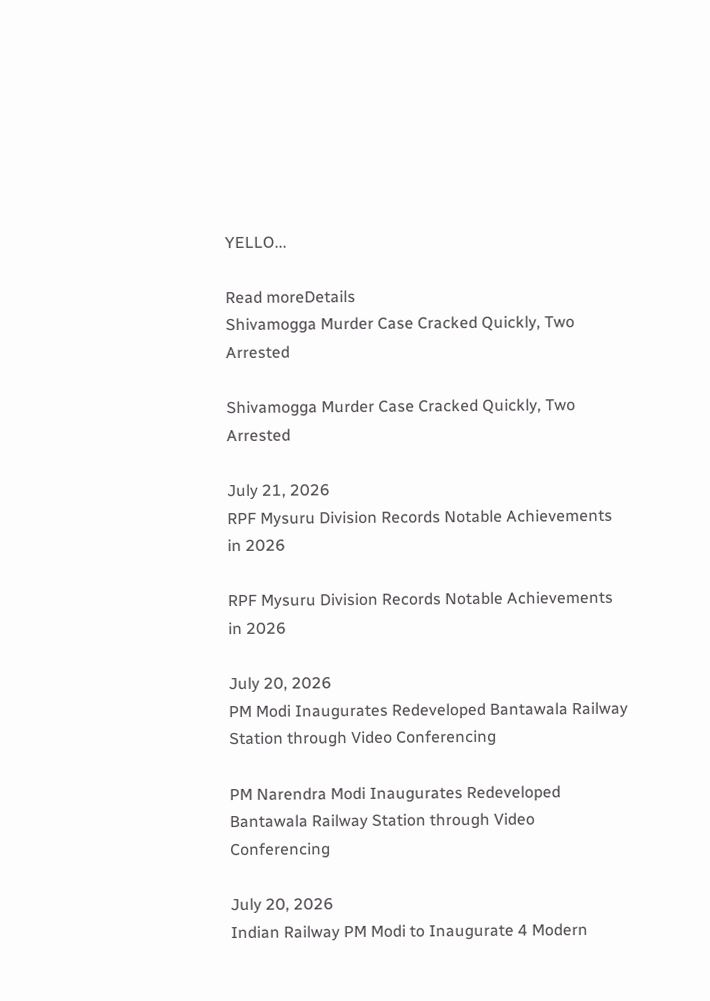YELLO...

Read moreDetails
Shivamogga Murder Case Cracked Quickly, Two Arrested

Shivamogga Murder Case Cracked Quickly, Two Arrested

July 21, 2026
RPF Mysuru Division Records Notable Achievements in 2026

RPF Mysuru Division Records Notable Achievements in 2026

July 20, 2026
PM Modi Inaugurates Redeveloped Bantawala Railway Station through Video Conferencing

PM Narendra Modi Inaugurates Redeveloped Bantawala Railway Station through Video Conferencing

July 20, 2026
Indian Railway PM Modi to Inaugurate 4 Modern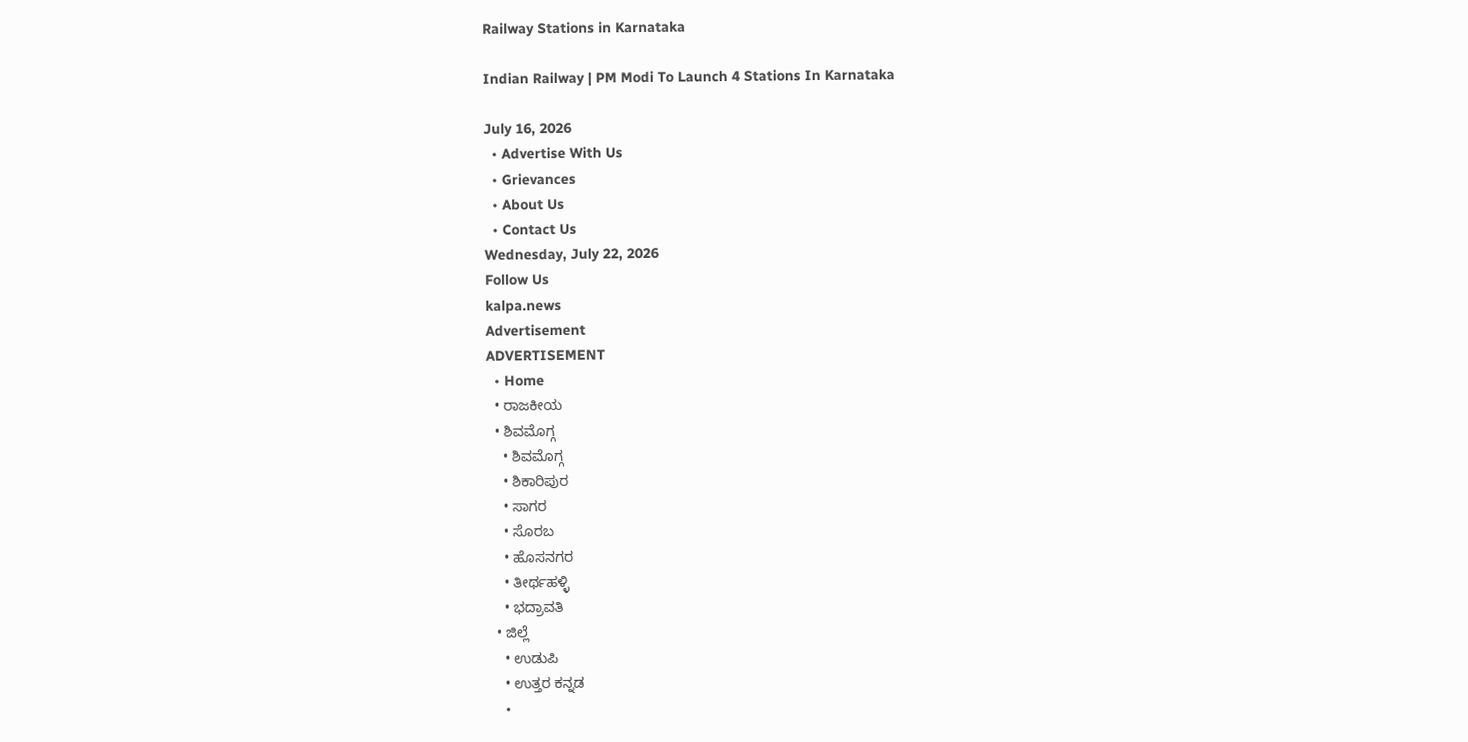Railway Stations in Karnataka

Indian Railway | PM Modi To Launch 4 Stations In Karnataka

July 16, 2026
  • Advertise With Us
  • Grievances
  • About Us
  • Contact Us
Wednesday, July 22, 2026
Follow Us
kalpa.news
Advertisement
ADVERTISEMENT
  • Home
  • ರಾಜಕೀಯ
  • ಶಿವಮೊಗ್ಗ
    • ಶಿವಮೊಗ್ಗ
    • ಶಿಕಾರಿಪುರ
    • ಸಾಗರ
    • ಸೊರಬ
    • ಹೊಸನಗರ
    • ತೀರ್ಥಹಳ್ಳಿ
    • ಭದ್ರಾವತಿ
  • ಜಿಲ್ಲೆ
    • ಉಡುಪಿ
    • ಉತ್ತರ ಕನ್ನಡ
    •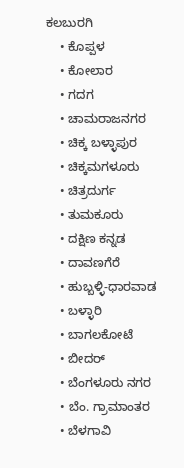ಕಲಬುರಗಿ
    • ಕೊಪ್ಪಳ
    • ಕೋಲಾರ
    • ಗದಗ
    • ಚಾಮರಾಜನಗರ
    • ಚಿಕ್ಕ ಬಳ್ಳಾಪುರ
    • ಚಿಕ್ಕಮಗಳೂರು
    • ಚಿತ್ರದುರ್ಗ
    • ತುಮಕೂರು
    • ದಕ್ಷಿಣ ಕನ್ನಡ
    • ದಾವಣಗೆರೆ
    • ಹುಬ್ಬಳ್ಳಿ-ಧಾರವಾಡ
    • ಬಳ್ಳಾರಿ
    • ಬಾಗಲಕೋಟೆ
    • ಬೀದರ್
    • ಬೆಂಗಳೂರು ನಗರ
    • ಬೆಂ. ಗ್ರಾಮಾಂತರ
    • ಬೆಳಗಾವಿ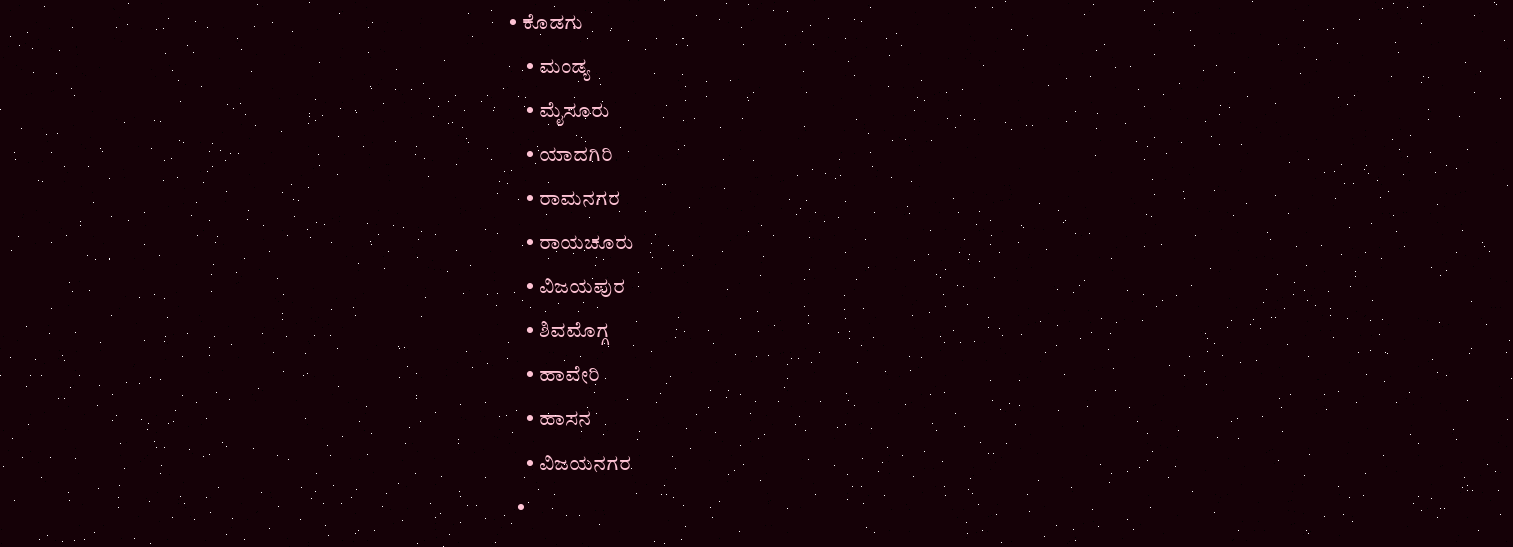• ಕೊಡಗು
    • ಮಂಡ್ಯ
    • ಮೈಸೂರು
    • ಯಾದಗಿರಿ
    • ರಾಮನಗರ
    • ರಾಯಚೂರು
    • ವಿಜಯಪುರ
    • ಶಿವಮೊಗ್ಗ
    • ಹಾವೇರಿ
    • ಹಾಸನ
    • ವಿಜಯನಗರ
  •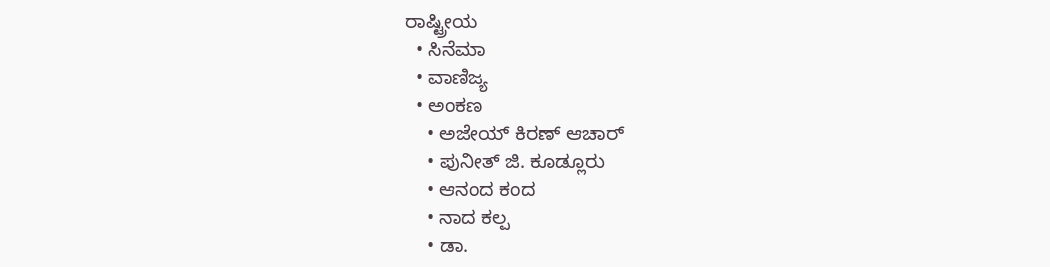ರಾಷ್ಟ್ರೀಯ
  • ಸಿನೆಮಾ
  • ವಾಣಿಜ್ಯ
  • ಅಂಕಣ
    • ಅಜೇಯ್ ಕಿರಣ್ ಆಚಾರ್
    • ಪುನೀತ್ ಜಿ. ಕೂಡ್ಲೂರು
    • ಆನಂದ ಕಂದ
    • ನಾದ ಕಲ್ಪ
    • ಡಾ.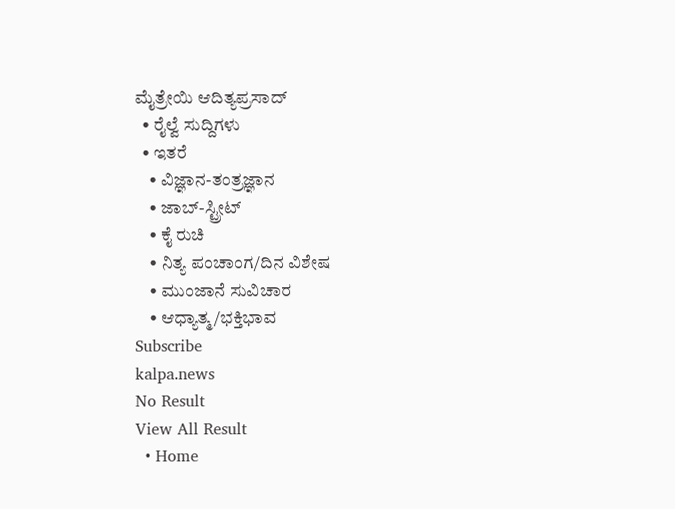ಮೈತ್ರೇಯಿ ಆದಿತ್ಯಪ್ರಸಾದ್
  • ರೈಲ್ವೆ ಸುದ್ದಿಗಳು
  • ಇತರೆ
    • ವಿಜ್ಞಾನ-ತಂತ್ರಜ್ಞಾನ
    • ಜಾಬ್-ಸ್ಟ್ರೀಟ್
    • ಕೈ ರುಚಿ
    • ನಿತ್ಯ ಪಂಚಾಂಗ/ದಿನ ವಿಶೇಷ
    • ಮುಂಜಾನೆ ಸುವಿಚಾರ
    • ಆಧ್ಯಾತ್ಮ/ಭಕ್ತಿಭಾವ
Subscribe
kalpa.news
No Result
View All Result
  • Home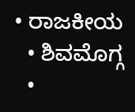• ರಾಜಕೀಯ
  • ಶಿವಮೊಗ್ಗ
  •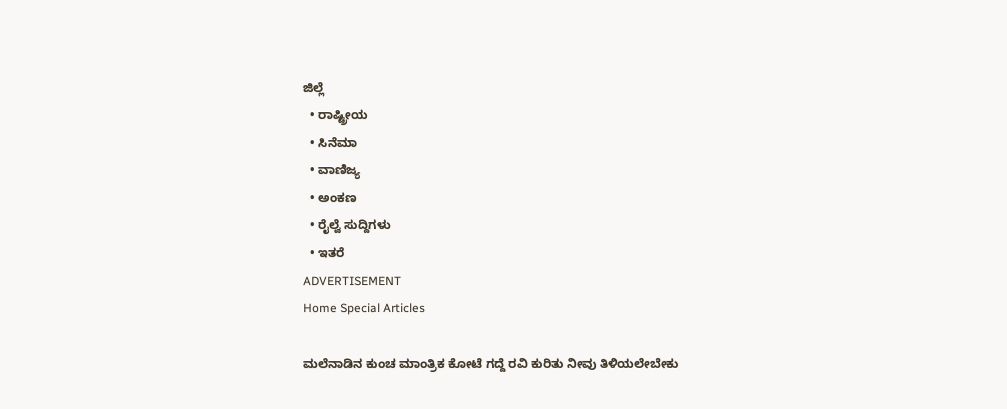ಜಿಲ್ಲೆ
  • ರಾಷ್ಟ್ರೀಯ
  • ಸಿನೆಮಾ
  • ವಾಣಿಜ್ಯ
  • ಅಂಕಣ
  • ರೈಲ್ವೆ ಸುದ್ದಿಗಳು
  • ಇತರೆ
ADVERTISEMENT
Home Special Articles

ಮಲೆನಾಡಿನ ಕುಂಚ ಮಾಂತ್ರಿಕ ಕೋಟೆ ಗದ್ದೆ ರವಿ ಕುರಿತು ನೀವು ತಿಳಿಯಲೇಬೇಕು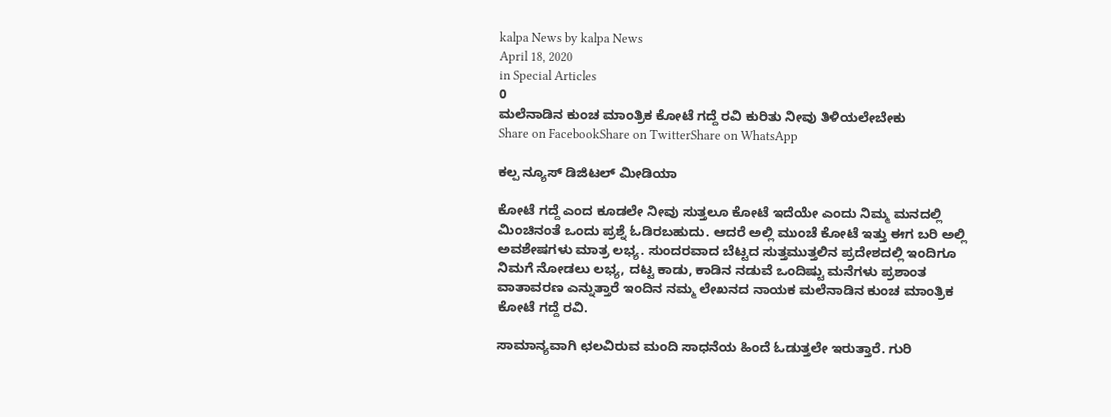kalpa News by kalpa News
April 18, 2020
in Special Articles
0
ಮಲೆನಾಡಿನ ಕುಂಚ ಮಾಂತ್ರಿಕ ಕೋಟೆ ಗದ್ದೆ ರವಿ ಕುರಿತು ನೀವು ತಿಳಿಯಲೇಬೇಕು
Share on FacebookShare on TwitterShare on WhatsApp

ಕಲ್ಪ ನ್ಯೂಸ್ ಡಿಜಿಟಲ್ ಮೀಡಿಯಾ

ಕೋಟೆ ಗದ್ದೆ ಎಂದ ಕೂಡಲೇ ನೀವು ಸುತ್ತಲೂ ಕೋಟೆ ಇದೆಯೇ ಎಂದು ನಿಮ್ಮ ಮನದಲ್ಲಿ ಮಿಂಚಿನಂತೆ ಒಂದು ಪ್ರಶ್ನೆ ಓಡಿರಬಹುದು. ಆದರೆ ಅಲ್ಲಿ ಮುಂಚೆ ಕೋಟೆ ಇತ್ತು ಈಗ ಬರಿ ಅಲ್ಲಿ ಅವಶೇಷಗಳು ಮಾತ್ರ ಲಭ್ಯ. ಸುಂದರವಾದ ಬೆಟ್ಟದ ಸುತ್ತಮುತ್ತಲಿನ ಪ್ರದೇಶದಲ್ಲಿ ಇಂದಿಗೂ ನಿಮಗೆ ನೋಡಲು ಲಭ್ಯ, ದಟ್ಟ ಕಾಡು, ಕಾಡಿನ ನಡುವೆ ಒಂದಿಷ್ಟು ಮನೆಗಳು ಪ್ರಶಾಂತ ವಾತಾವರಣ ಎನ್ನುತ್ತಾರೆ ಇಂದಿನ ನಮ್ಮ ಲೇಖನದ ನಾಯಕ ಮಲೆನಾಡಿನ ಕುಂಚ ಮಾಂತ್ರಿಕ ಕೋಟೆ ಗದ್ದೆ ರವಿ.

ಸಾಮಾನ್ಯವಾಗಿ ಛಲವಿರುವ ಮಂದಿ ಸಾಧನೆಯ ಹಿಂದೆ ಓಡುತ್ತಲೇ ಇರುತ್ತಾರೆ. ಗುರಿ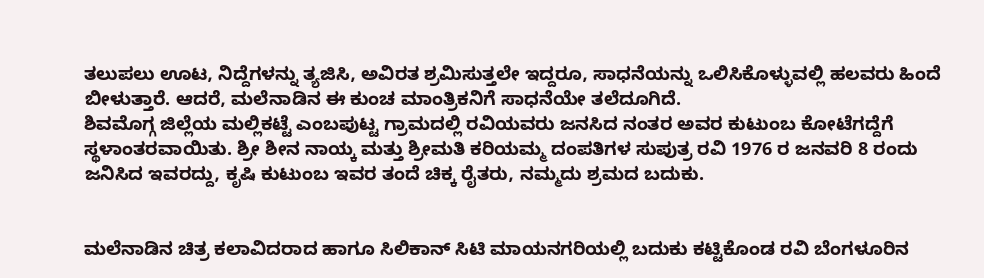ತಲುಪಲು ಊಟ, ನಿದ್ದೆಗಳನ್ನು ತ್ಯಜಿಸಿ, ಅವಿರತ ಶ್ರಮಿಸುತ್ತಲೇ ಇದ್ದರೂ, ಸಾಧನೆಯನ್ನು ಒಲಿಸಿಕೊಳ್ಳುವಲ್ಲಿ ಹಲವರು ಹಿಂದೆ ಬೀಳುತ್ತಾರೆ. ಆದರೆ, ಮಲೆನಾಡಿನ ಈ ಕುಂಚ ಮಾಂತ್ರಿಕನಿಗೆ ಸಾಧನೆಯೇ ತಲೆದೂಗಿದೆ.
ಶಿವಮೊಗ್ಗ ಜಿಲ್ಲೆಯ ಮಲ್ಲಿಕಟ್ಟೆ ಎಂಬಪುಟ್ಟ ಗ್ರಾಮದಲ್ಲಿ ರವಿಯವರು ಜನಸಿದ ನಂತರ ಅವರ ಕುಟುಂಬ ಕೋಟೆಗದ್ದೆಗೆ ಸ್ಥಳಾಂತರವಾಯಿತು. ಶ್ರೀ ಶೀನ ನಾಯ್ಕ ಮತ್ತು ಶ್ರೀಮತಿ ಕರಿಯಮ್ಮ ದಂಪತಿಗಳ ಸುಪುತ್ರ ರವಿ 1976 ರ ಜನವರಿ 8 ರಂದು ಜನಿಸಿದ ಇವರದ್ದು, ಕೃಷಿ ಕುಟುಂಬ ಇವರ ತಂದೆ ಚಿಕ್ಕ ರೈತರು, ನಮ್ಮದು ಶ್ರಮದ ಬದುಕು.


ಮಲೆನಾಡಿನ ಚಿತ್ರ ಕಲಾವಿದರಾದ ಹಾಗೂ ಸಿಲಿಕಾನ್ ಸಿಟಿ ಮಾಯನಗರಿಯಲ್ಲಿ ಬದುಕು ಕಟ್ಟಿಕೊಂಡ ರವಿ ಬೆಂಗಳೂರಿನ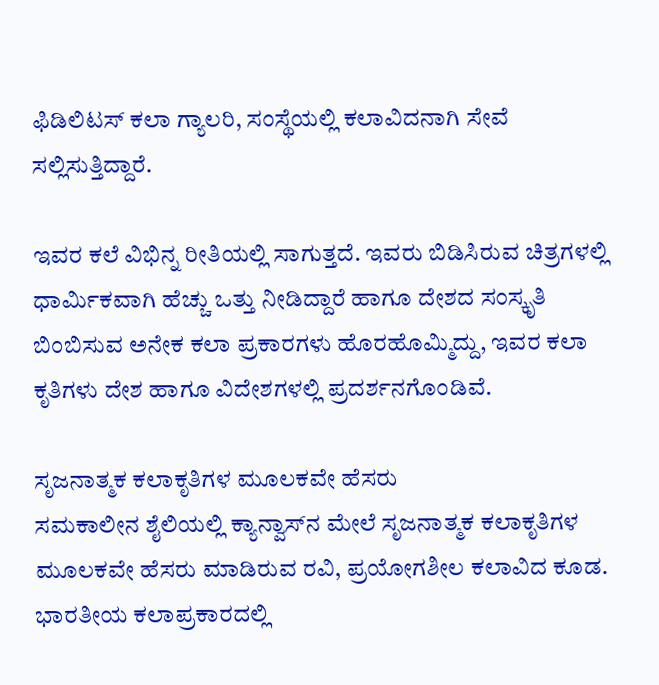ಫಿಡಿಲಿಟಸ್ ಕಲಾ ಗ್ಯಾಲರಿ, ಸಂಸ್ಥೆಯಲ್ಲಿ ಕಲಾವಿದನಾಗಿ ಸೇವೆ ಸಲ್ಲಿಸುತ್ತಿದ್ದಾರೆ.

ಇವರ ಕಲೆ ವಿಭಿನ್ನ ರೀತಿಯಲ್ಲಿ ಸಾಗುತ್ತದೆ. ಇವರು ಬಿಡಿಸಿರುವ ಚಿತ್ರಗಳಲ್ಲಿ ಧಾರ್ಮಿಕವಾಗಿ ಹೆಚ್ಚು ಒತ್ತು ನೀಡಿದ್ದಾರೆ ಹಾಗೂ ದೇಶದ ಸಂಸ್ಕೃತಿ ಬಿಂಬಿಸುವ ಅನೇಕ ಕಲಾ ಪ್ರಕಾರಗಳು ಹೊರಹೊಮ್ಮಿದ್ದು, ಇವರ ಕಲಾ ಕೃತಿಗಳು ದೇಶ ಹಾಗೂ ವಿದೇಶಗಳಲ್ಲಿ ಪ್ರದರ್ಶನಗೊಂಡಿವೆ.

ಸೃಜನಾತ್ಮಕ ಕಲಾಕೃತಿಗಳ ಮೂಲಕವೇ ಹೆಸರು
ಸಮಕಾಲೀನ ಶೈಲಿಯಲ್ಲಿ ಕ್ಯಾನ್ವಾಸ್‌ನ ಮೇಲೆ ಸೃಜನಾತ್ಮಕ ಕಲಾಕೃತಿಗಳ ಮೂಲಕವೇ ಹೆಸರು ಮಾಡಿರುವ ರವಿ, ಪ್ರಯೋಗಶೀಲ ಕಲಾವಿದ ಕೂಡ.
ಭಾರತೀಯ ಕಲಾಪ್ರಕಾರದಲ್ಲಿ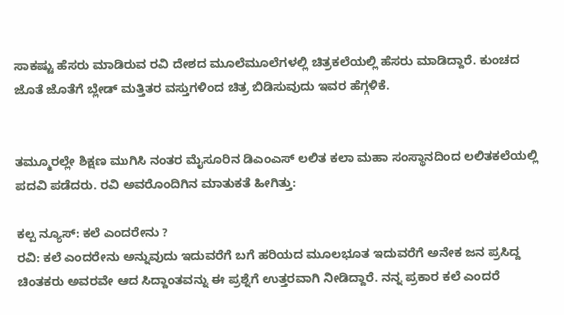ಸಾಕಷ್ಟು ಹೆಸರು ಮಾಡಿರುವ ರವಿ ದೇಶದ ಮೂಲೆಮೂಲೆಗಳಲ್ಲಿ ಚಿತ್ರಕಲೆಯಲ್ಲಿ ಹೆಸರು ಮಾಡಿದ್ದಾರೆ. ಕುಂಚದ ಜೊತೆ ಜೊತೆಗೆ ಬ್ಲೇಡ್ ಮತ್ತಿತರ ವಸ್ತುಗಳಿಂದ ಚಿತ್ರ ಬಿಡಿಸುವುದು ಇವರ ಹೆಗ್ಗಳಿಕೆ.


ತಮ್ಮೂರಲ್ಲೇ ಶಿಕ್ಷಣ ಮುಗಿಸಿ ನಂತರ ಮೈಸೂರಿನ ಡಿಎಂಎಸ್ ಲಲಿತ ಕಲಾ ಮಹಾ ಸಂಸ್ಥಾನದಿಂದ ಲಲಿತಕಲೆಯಲ್ಲಿ ಪದವಿ ಪಡೆದರು. ರವಿ ಅವರೊಂದಿಗಿನ ಮಾತುಕತೆ ಹೀಗಿತ್ತು:

ಕಲ್ಪ ನ್ಯೂಸ್: ಕಲೆ ಎಂದರೇನು ?
ರವಿ: ಕಲೆ ಎಂದರೇನು ಅನ್ನುವುದು ಇದುವರೆಗೆ ಬಗೆ ಹರಿಯದ ಮೂಲಭೂತ ಇದುವರೆಗೆ ಅನೇಕ ಜನ ಪ್ರಸಿದ್ದ ಚಿಂತಕರು ಅವರವೇ ಆದ ಸಿದ್ದಾಂತವನ್ನು ಈ ಪ್ರಶ್ನೆಗೆ ಉತ್ತರವಾಗಿ ನೀಡಿದ್ದಾರೆ. ನನ್ನ ಪ್ರಕಾರ ಕಲೆ ಎಂದರೆ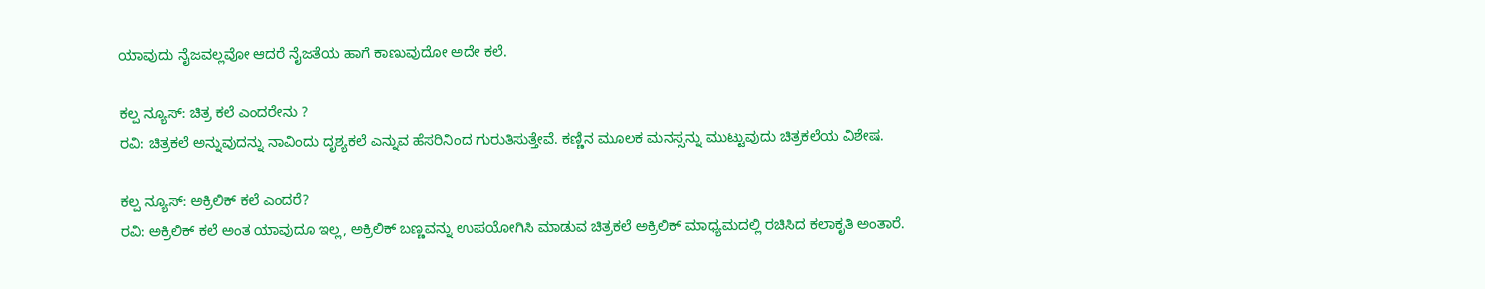ಯಾವುದು ನೈಜವಲ್ಲವೋ ಆದರೆ ನೈಜತೆಯ ಹಾಗೆ ಕಾಣುವುದೋ ಅದೇ ಕಲೆ.

ಕಲ್ಪ ನ್ಯೂಸ್: ಚಿತ್ರ ಕಲೆ ಎಂದರೇನು ?
ರವಿ: ಚಿತ್ರಕಲೆ ಅನ್ನುವುದನ್ನು ನಾವಿಂದು ದೃಶ್ಯಕಲೆ ಎನ್ನುವ ಹೆಸರಿನಿಂದ ಗುರುತಿಸುತ್ತೇವೆ. ಕಣ್ಣಿನ ಮೂಲಕ ಮನಸ್ಸನ್ನು ಮುಟ್ಟುವುದು ಚಿತ್ರಕಲೆಯ ವಿಶೇಷ.

ಕಲ್ಪ ನ್ಯೂಸ್: ಅಕ್ರಿಲಿಕ್ ಕಲೆ ಎಂದರೆ?
ರವಿ: ಅಕ್ರಿಲಿಕ್ ಕಲೆ ಅಂತ ಯಾವುದೂ ಇಲ್ಲ, ಅಕ್ರಿಲಿಕ್ ಬಣ್ಣವನ್ನು ಉಪಯೋಗಿಸಿ ಮಾಡುವ ಚಿತ್ರಕಲೆ ಅಕ್ರಿಲಿಕ್ ಮಾಧ್ಯಮದಲ್ಲಿ ರಚಿಸಿದ ಕಲಾಕೃತಿ ಅಂತಾರೆ.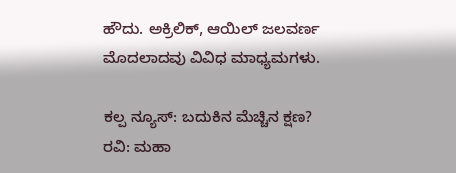ಹೌದು. ಅಕ್ರಿಲಿಕ್, ಆಯಿಲ್ ಜಲವರ್ಣ ಮೊದಲಾದವು ವಿವಿಧ ಮಾಧ್ಯಮಗಳು.

ಕಲ್ಪ ನ್ಯೂಸ್: ಬದುಕಿನ ಮೆಚ್ಚಿನ ಕ್ಷಣ?
ರವಿ: ಮಹಾ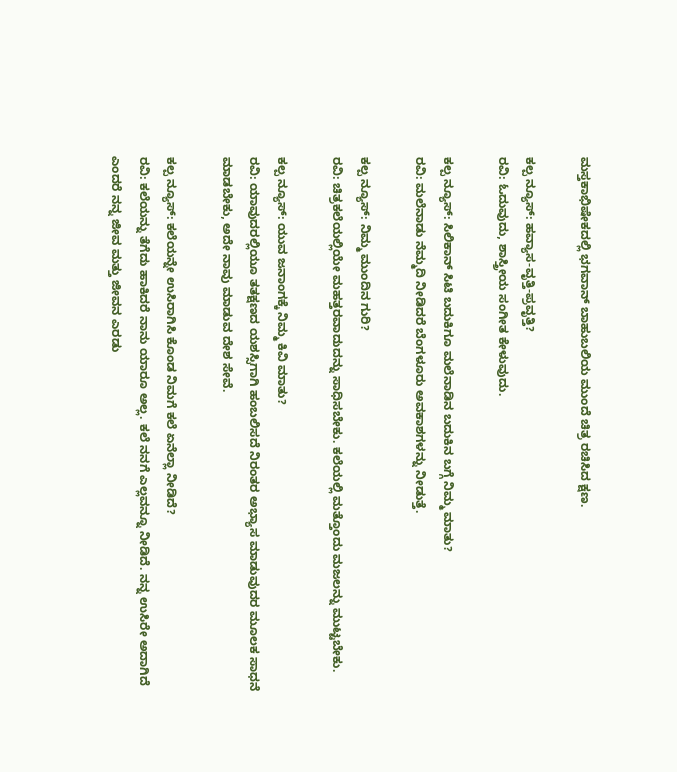ಮಸ್ತಕಾಭಿಷೇಕದಲ್ಲಿ ಭಗವಾನ್ ಬಾಹುಬಲಿಯ ಮುಂದೆ ಚಿತ್ರ ರಚಿಸಿದ ಕ್ಷಣ.

ಕಲ್ಪ ನ್ಯೂಸ್: ಹವ್ಯಾಸ-ವೃತ್ತಿ-ಪ್ರವೃತ್ತಿ?
ರವಿ: ಓದುವುದು, ಶಾಸ್ತ್ರೀಯ ಸಂಗೀತ ಕೇಳುವುದು.

ಕಲ್ಪ ನ್ಯೂಸ್: ಸಿಲಿಕಾನ್ ಸಿಟಿ ಬದುಕಿಗೂ ಮಲೆನಾಡಿನ ಬದುಕಿನ ಬಗ್ಗೆ ನಿಮ್ಮ ಮಾತು?
ರವಿ: ಮಲೆನಾಡು ನೆಮ್ಮದಿ ನೀಡಿದರೆ ಬೆಂಗಳೂರು ಅವಕಾಶಗಳನ್ನು ನೀಡುತ್ತೆ.

ಕಲ್ಪ ನ್ಯೂಸ್: ನಿಮ್ಮ ಮುಂದಿನ ಗುರಿ?
ರವಿ: ಚಿತ್ರಕಲೆಯಲ್ಲಿಯೇ ಮಹತ್ತರವಾದುದನ್ನು ಸಾಧಿಸಬೇಕು. ಕಲೆಯಲ್ಲಿ ಮತ್ತೊಂದು ಮಜಲನ್ನು ಮುಟ್ಟಬೇಕು.

ಕಲ್ಪ ನ್ಯೂಸ್: ಯುವ ಜನಾಂಗಕ್ಕೆ ನಿಮ್ಮ ಕಿವಿ ಮಾತು?
ರವಿ: ಯಾವುದರಲ್ಲಿಯೂ ತತಕ್ಷಣದ ಯಶಸ್ಸಿಗಾಗಿ ಹಂಬಲಿಸದೆ ನಿರಂತರ ಅಭ್ಯಾಸ ಮಾಡುವುದರ ಮೂಲಕ ಸಾಧನೆ ಮಾಡಬೇಕು, ಅದೇ ನಾವು ಮಾಡುವ ದೇಶ ಸೇವೆ.

ಕಲ್ಪ ನ್ಯೂಸ್: ಕಲೆಯನ್ನೇ ಉಸಿರಾಗಿಸಿ ಕೊಂಡ ನಿಮಗೆ ಕಲೆ ಏನೆಲ್ಲಾ ನೀಡಿದೆ?
ರವಿ: ಕಲೆಯನ್ನು ತೆಗೆದು ಹಾಕಿದರೆ ನಾನು ಯಾರೂ ಅಲ್ಲ. ಕಲೆ ನನಗೆ ಎಲ್ಲವನ್ನೂ ನೀಡಿದೆ. ನನ್ನ ಉಸಿರೇ ಅದಾಗಿದೆ ಎಂದರೆ ನನ್ನ ಜೀವ ಮತ್ತು ಜೀವನ ಎರಡು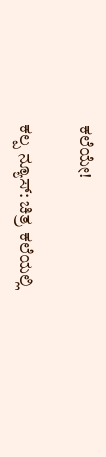ಕಲೆಯೇ!

ಕಲ್ಪ ನ್ಯೂಸ್: ಚಿತ್ರ ಕಲೆಯಲ್ಲಿ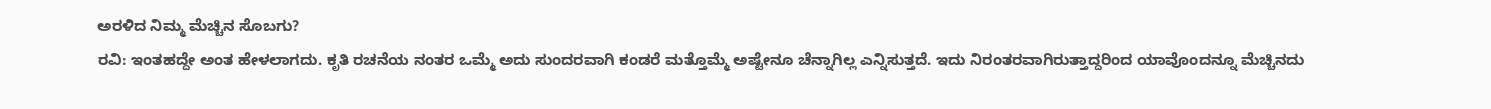ಅರಳಿದ ನಿಮ್ಮ ಮೆಚ್ಚಿನ ಸೊಬಗು?
ರವಿ: ಇಂತಹದ್ದೇ ಅಂತ ಹೇಳಲಾಗದು. ಕೃತಿ ರಚನೆಯ ನಂತರ ಒಮ್ಮೆ ಅದು ಸುಂದರವಾಗಿ ಕಂಡರೆ ಮತ್ತೊಮ್ಮೆ ಅಷ್ಟೇನೂ ಚೆನ್ನಾಗಿಲ್ಲ ಎನ್ನಿಸುತ್ತದೆ. ಇದು ನಿರಂತರವಾಗಿರುತ್ತಾದ್ದರಿಂದ ಯಾವೊಂದನ್ನೂ ಮೆಚ್ಚಿನದು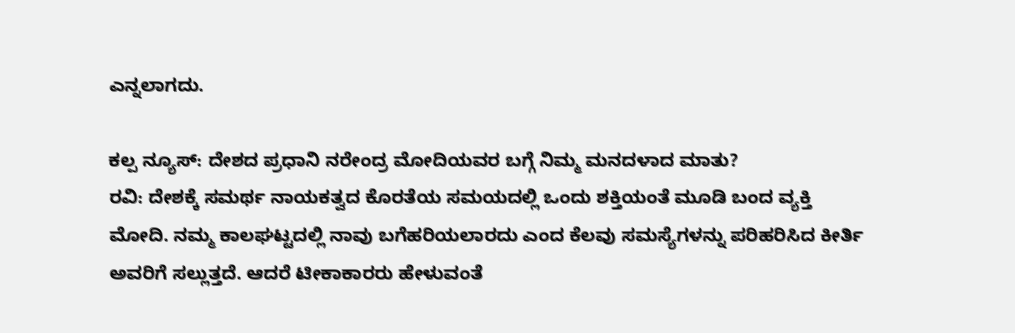ಎನ್ನಲಾಗದು.

ಕಲ್ಪ ನ್ಯೂಸ್: ದೇಶದ ಪ್ರಧಾನಿ ನರೇಂದ್ರ ಮೋದಿಯವರ ಬಗ್ಗೆ ನಿಮ್ಮ ಮನದಳಾದ ಮಾತು?
ರವಿ: ದೇಶಕ್ಕೆ ಸಮರ್ಥ ನಾಯಕತ್ವದ ಕೊರತೆಯ ಸಮಯದಲ್ಲಿ ಒಂದು ಶಕ್ತಿಯಂತೆ ಮೂಡಿ ಬಂದ ವ್ಯಕ್ತಿ ಮೋದಿ. ನಮ್ಮ ಕಾಲಘಟ್ಟದಲ್ಲಿ ನಾವು ಬಗೆಹರಿಯಲಾರದು ಎಂದ ಕೆಲವು ಸಮಸ್ಯೆಗಳನ್ನು ಪರಿಹರಿಸಿದ ಕೀರ್ತಿ ಅವರಿಗೆ ಸಲ್ಲುತ್ತದೆ. ಆದರೆ ಟೀಕಾಕಾರರು ಹೇಳುವಂತೆ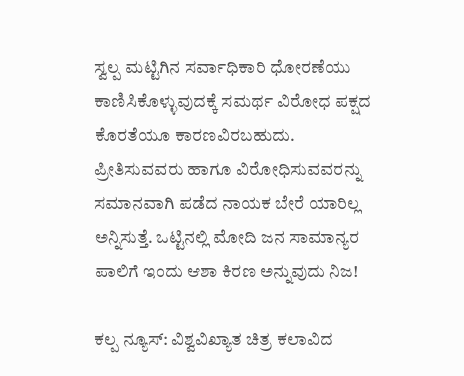ಸ್ವಲ್ಪ ಮಟ್ಟಿಗಿನ ಸರ್ವಾಧಿಕಾರಿ ಧೋರಣೆಯು ಕಾಣಿಸಿಕೊಳ್ಳುವುದಕ್ಕೆ ಸಮರ್ಥ ವಿರೋಧ ಪಕ್ಷದ ಕೊರತೆಯೂ ಕಾರಣವಿರಬಹುದು. ಪ್ರೀತಿಸುವವರು ಹಾಗೂ ವಿರೋಧಿಸುವವರನ್ನು ಸಮಾನವಾಗಿ ಪಡೆದ ನಾಯಕ ಬೇರೆ ಯಾರಿಲ್ಲ ಅನ್ನಿಸುತ್ತೆ. ಒಟ್ಟಿನಲ್ಲಿ ಮೋದಿ ಜನ ಸಾಮಾನ್ಯರ ಪಾಲಿಗೆ ಇಂದು ಆಶಾ ಕಿರಣ ಅನ್ನುವುದು ನಿಜ!

ಕಲ್ಪ ನ್ಯೂಸ್: ವಿಶ್ವವಿಖ್ಯಾತ ಚಿತ್ರ ಕಲಾವಿದ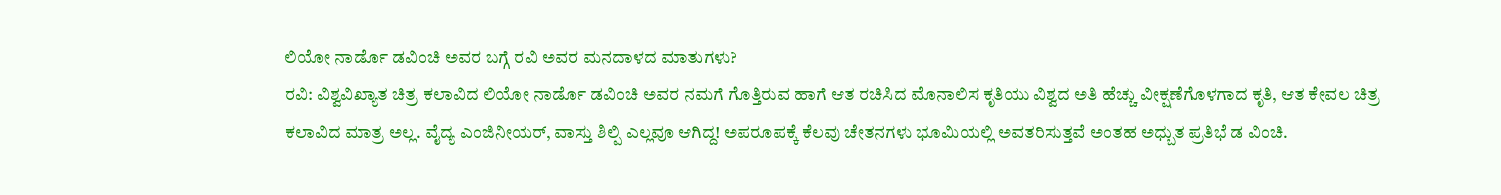ಲಿಯೋ ನಾರ್ಡೊ ಡವಿಂಚಿ ಅವರ ಬಗ್ಗೆ ರವಿ ಅವರ ಮನದಾಳದ ಮಾತುಗಳು?
ರವಿ: ವಿಶ್ವವಿಖ್ಯಾತ ಚಿತ್ರ ಕಲಾವಿದ ಲಿಯೋ ನಾರ್ಡೊ ಡವಿಂಚಿ ಅವರ ನಮಗೆ ಗೊತ್ತಿರುವ ಹಾಗೆ ಆತ ರಚಿಸಿದ ಮೊನಾಲಿಸ ಕೃತಿಯು ವಿಶ್ವದ ಅತಿ ಹೆಚ್ಚು ವೀಕ್ಷಣೆಗೊಳಗಾದ ಕೃತಿ, ಆತ ಕೇವಲ ಚಿತ್ರ ಕಲಾವಿದ ಮಾತ್ರ ಅಲ್ಲ. ವೈದ್ಯ ಎಂಜಿನೀಯರ್, ವಾಸ್ತು ಶಿಲ್ಪಿ ಎಲ್ಲವೂ ಆಗಿದ್ದ! ಅಪರೂಪಕ್ಕೆ ಕೆಲವು ಚೇತನಗಳು ಭೂಮಿಯಲ್ಲಿ ಅವತರಿಸುತ್ತವೆ ಅಂತಹ ಅಧ್ಬುತ ಪ್ರತಿಭೆ ಡ ವಿಂಚಿ.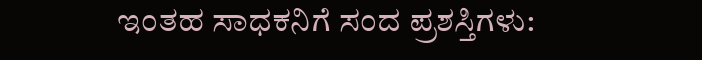ಇಂತಹ ಸಾಧಕನಿಗೆ ಸಂದ ಪ್ರಶಸ್ತಿಗಳು: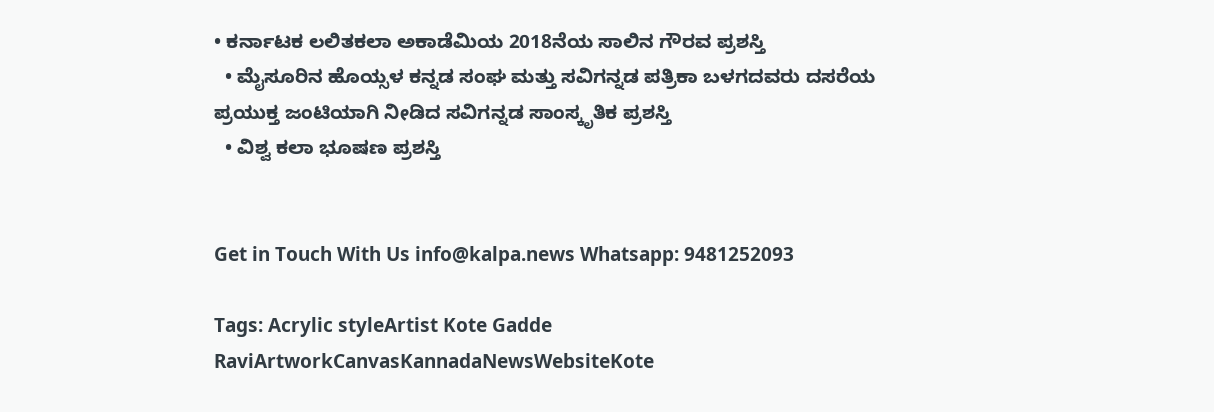• ಕರ್ನಾಟಕ ಲಲಿತಕಲಾ ಅಕಾಡೆಮಿಯ 2018ನೆಯ ಸಾಲಿನ ಗೌರವ ಪ್ರಶಸ್ತಿ
  • ಮೈಸೂರಿನ ಹೊಯ್ಸಳ ಕನ್ನಡ ಸಂಘ ಮತ್ತು ಸವಿಗನ್ನಡ ಪತ್ರಿಕಾ ಬಳಗದವರು ದಸರೆಯ ಪ್ರಯುಕ್ತ ಜಂಟಿಯಾಗಿ ನೀಡಿದ ಸವಿಗನ್ನಡ ಸಾಂಸ್ಕೃತಿಕ ಪ್ರಶಸ್ತಿ
  • ವಿಶ್ವ ಕಲಾ ಭೂಷಣ ಪ್ರಶಸ್ತಿ


Get in Touch With Us info@kalpa.news Whatsapp: 9481252093

Tags: Acrylic styleArtist Kote Gadde RaviArtworkCanvasKannadaNewsWebsiteKote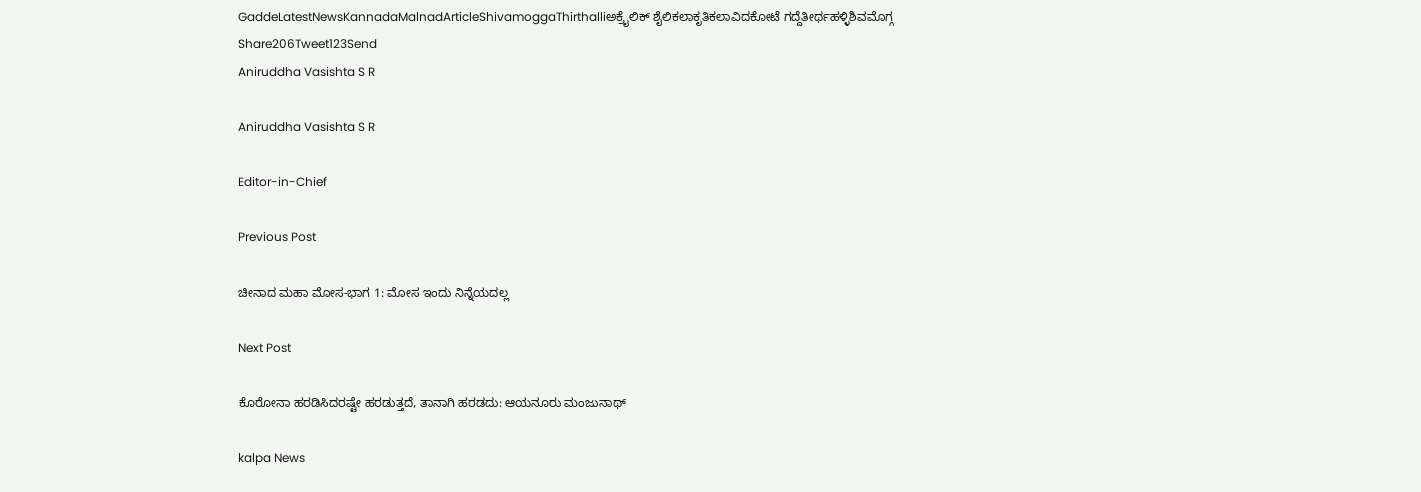GaddeLatestNewsKannadaMalnadArticleShivamoggaThirthalliಅಕ್ರೈಲಿಕ್ ಶೈಲಿಕಲಾಕೃತಿಕಲಾವಿದಕೋಟೆ ಗದ್ದೆತೀರ್ಥಹಳ್ಳಿಶಿವಮೊಗ್ಗ
Share206Tweet123Send
Aniruddha Vasishta S R

Aniruddha Vasishta S R

Editor-in-Chief

Previous Post

ಚೀನಾದ ಮಹಾ ಮೋಸ-ಭಾಗ 1: ಮೋಸ ಇಂದು ನಿನ್ನೆಯದಲ್ಲ

Next Post

ಕೊರೋನಾ ಹರಡಿಸಿದರಷ್ಟೇ ಹರಡುತ್ತದೆ, ತಾನಾಗಿ ಹರಡದು: ಆಯನೂರು ಮಂಜುನಾಥ್

kalpa News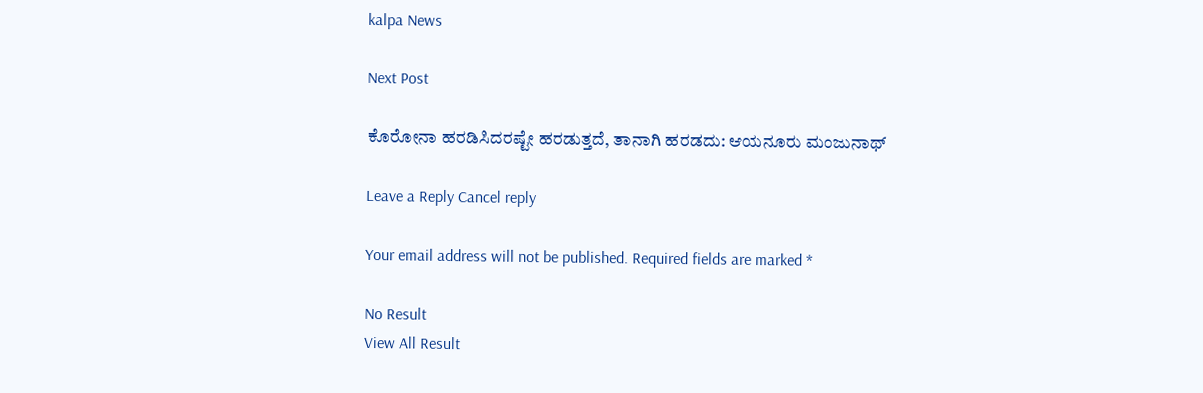kalpa News

Next Post

ಕೊರೋನಾ ಹರಡಿಸಿದರಷ್ಟೇ ಹರಡುತ್ತದೆ, ತಾನಾಗಿ ಹರಡದು: ಆಯನೂರು ಮಂಜುನಾಥ್

Leave a Reply Cancel reply

Your email address will not be published. Required fields are marked *

No Result
View All Result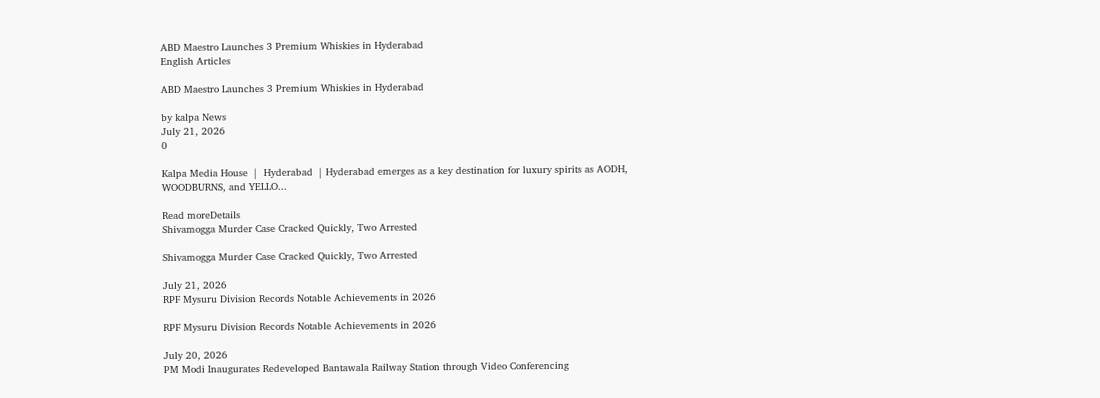ABD Maestro Launches 3 Premium Whiskies in Hyderabad
English Articles

ABD Maestro Launches 3 Premium Whiskies in Hyderabad

by kalpa News
July 21, 2026
0

Kalpa Media House  |  Hyderabad  | Hyderabad emerges as a key destination for luxury spirits as AODH, WOODBURNS, and YELLO...

Read moreDetails
Shivamogga Murder Case Cracked Quickly, Two Arrested

Shivamogga Murder Case Cracked Quickly, Two Arrested

July 21, 2026
RPF Mysuru Division Records Notable Achievements in 2026

RPF Mysuru Division Records Notable Achievements in 2026

July 20, 2026
PM Modi Inaugurates Redeveloped Bantawala Railway Station through Video Conferencing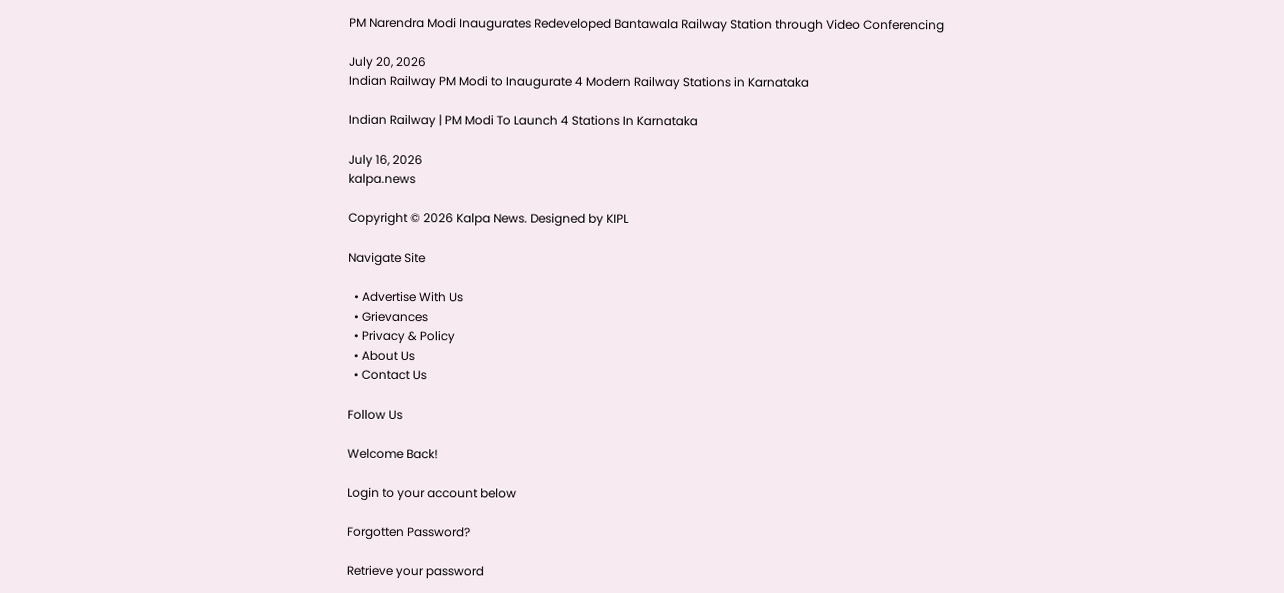PM Narendra Modi Inaugurates Redeveloped Bantawala Railway Station through Video Conferencing

July 20, 2026
Indian Railway PM Modi to Inaugurate 4 Modern Railway Stations in Karnataka

Indian Railway | PM Modi To Launch 4 Stations In Karnataka

July 16, 2026
kalpa.news

Copyright © 2026 Kalpa News. Designed by KIPL

Navigate Site

  • Advertise With Us
  • Grievances
  • Privacy & Policy
  • About Us
  • Contact Us

Follow Us

Welcome Back!

Login to your account below

Forgotten Password?

Retrieve your password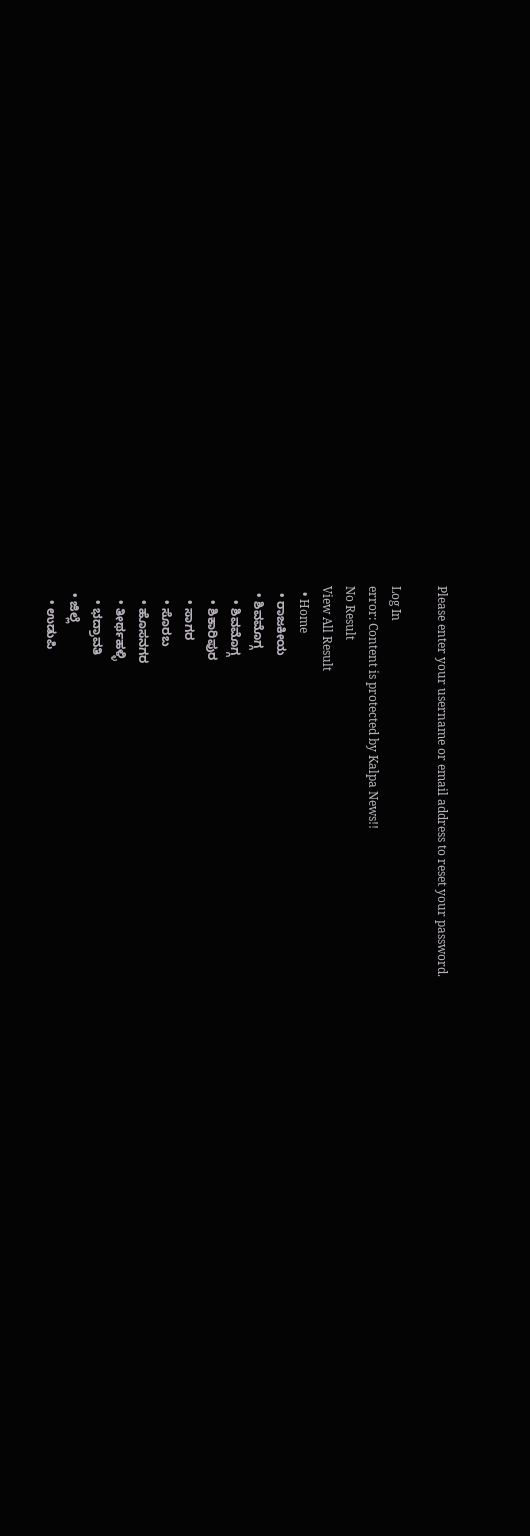Please enter your username or email address to reset your password.

Log In
error: Content is protected by Kalpa News!!
No Result
View All Result
  • Home
  • ರಾಜಕೀಯ
  • ಶಿವಮೊಗ್ಗ
    • ಶಿವಮೊಗ್ಗ
    • ಶಿಕಾರಿಪುರ
    • ಸಾಗರ
    • ಸೊರಬ
    • ಹೊಸನಗರ
    • ತೀರ್ಥಹಳ್ಳಿ
    • ಭದ್ರಾವತಿ
  • ಜಿಲ್ಲೆ
    • ಉಡುಪಿ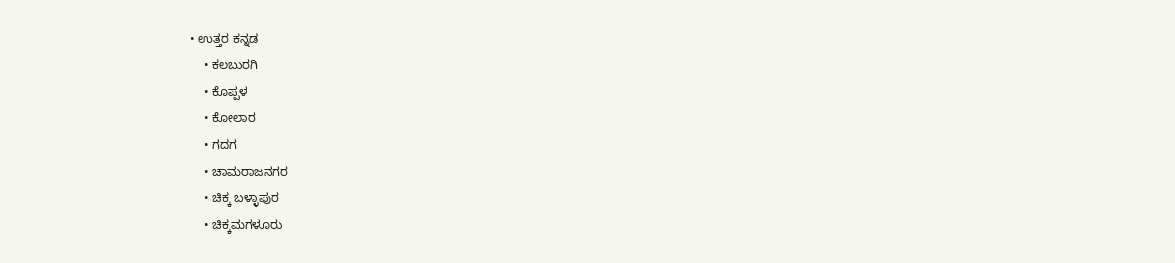• ಉತ್ತರ ಕನ್ನಡ
    • ಕಲಬುರಗಿ
    • ಕೊಪ್ಪಳ
    • ಕೋಲಾರ
    • ಗದಗ
    • ಚಾಮರಾಜನಗರ
    • ಚಿಕ್ಕ ಬಳ್ಳಾಪುರ
    • ಚಿಕ್ಕಮಗಳೂರು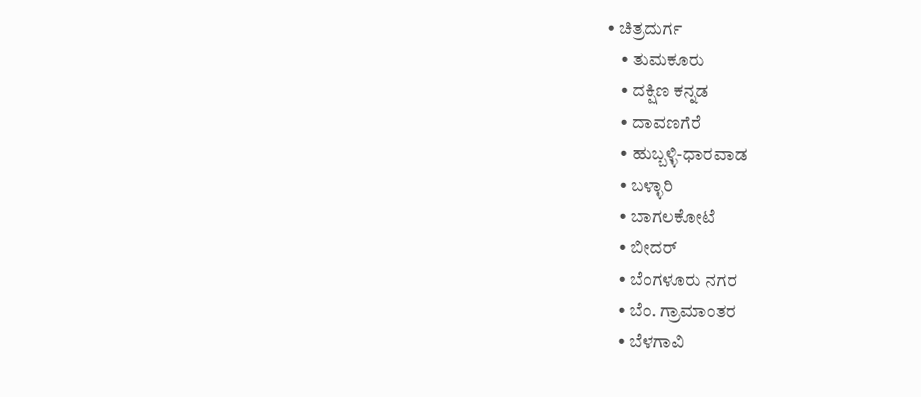• ಚಿತ್ರದುರ್ಗ
    • ತುಮಕೂರು
    • ದಕ್ಷಿಣ ಕನ್ನಡ
    • ದಾವಣಗೆರೆ
    • ಹುಬ್ಬಳ್ಳಿ-ಧಾರವಾಡ
    • ಬಳ್ಳಾರಿ
    • ಬಾಗಲಕೋಟೆ
    • ಬೀದರ್
    • ಬೆಂಗಳೂರು ನಗರ
    • ಬೆಂ. ಗ್ರಾಮಾಂತರ
    • ಬೆಳಗಾವಿ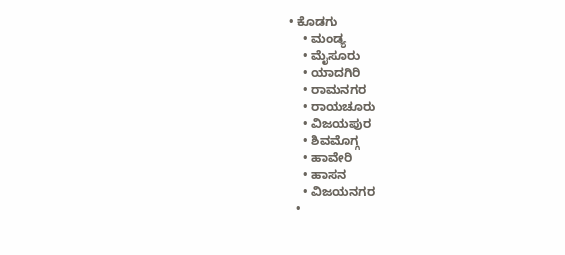• ಕೊಡಗು
    • ಮಂಡ್ಯ
    • ಮೈಸೂರು
    • ಯಾದಗಿರಿ
    • ರಾಮನಗರ
    • ರಾಯಚೂರು
    • ವಿಜಯಪುರ
    • ಶಿವಮೊಗ್ಗ
    • ಹಾವೇರಿ
    • ಹಾಸನ
    • ವಿಜಯನಗರ
  •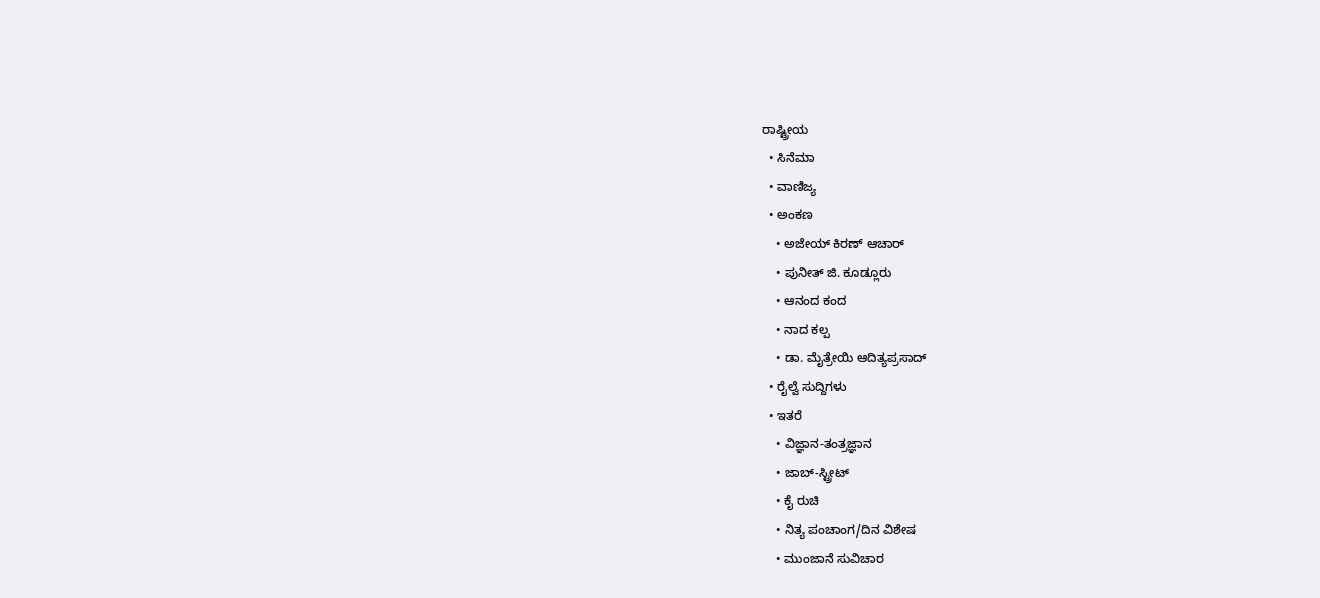ರಾಷ್ಟ್ರೀಯ
  • ಸಿನೆಮಾ
  • ವಾಣಿಜ್ಯ
  • ಅಂಕಣ
    • ಅಜೇಯ್ ಕಿರಣ್ ಆಚಾರ್
    • ಪುನೀತ್ ಜಿ. ಕೂಡ್ಲೂರು
    • ಆನಂದ ಕಂದ
    • ನಾದ ಕಲ್ಪ
    • ಡಾ. ಮೈತ್ರೇಯಿ ಆದಿತ್ಯಪ್ರಸಾದ್
  • ರೈಲ್ವೆ ಸುದ್ದಿಗಳು
  • ಇತರೆ
    • ವಿಜ್ಞಾನ-ತಂತ್ರಜ್ಞಾನ
    • ಜಾಬ್-ಸ್ಟ್ರೀಟ್
    • ಕೈ ರುಚಿ
    • ನಿತ್ಯ ಪಂಚಾಂಗ/ದಿನ ವಿಶೇಷ
    • ಮುಂಜಾನೆ ಸುವಿಚಾರ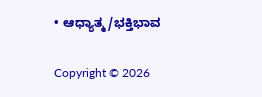• ಆಧ್ಯಾತ್ಮ/ಭಕ್ತಿಭಾವ

Copyright © 2026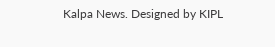Kalpa News. Designed by KIPL